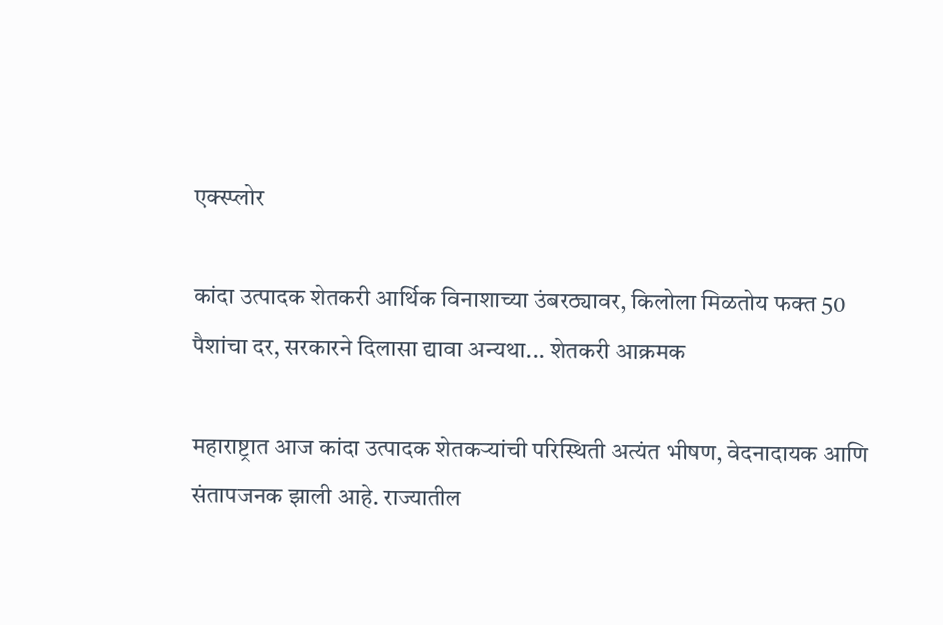एक्स्प्लोर

कांदा उत्पादक शेतकरी आर्थिक विनाशाच्या उंबरठ्यावर, किलोला मिळतोय फक्त 50 पैशांचा दर, सरकारने दिलासा द्यावा अन्यथा... शेतकरी आक्रमक

महाराष्ट्रात आज कांदा उत्पादक शेतकऱ्यांची परिस्थिती अत्यंत भीषण, वेदनादायक आणि संतापजनक झाली आहे. राज्यातील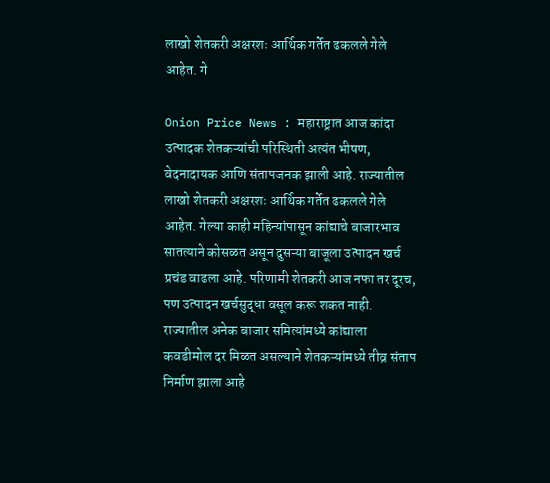लाखो शेतकरी अक्षरशः आर्थिक गर्तेत ढकलले गेले आहेत. गे

Onion Price News : महाराष्ट्रात आज कांदा उत्पादक शेतकऱ्यांची परिस्थिती अत्यंत भीषण, वेदनादायक आणि संतापजनक झाली आहे. राज्यातील लाखो शेतकरी अक्षरशः आर्थिक गर्तेत ढकलले गेले आहेत. गेल्या काही महिन्यांपासून कांद्याचे बाजारभाव सातत्याने कोसळत असून दुसऱ्या बाजूला उत्पादन खर्च प्रचंड वाढला आहे. परिणामी शेतकरी आज नफा तर दूरच, पण उत्पादन खर्चसुद्धा वसूल करू शकत नाही. राज्यातील अनेक बाजार समित्यांमध्ये कांद्याला कवडीमोल दर मिळत असल्याने शेतकऱ्यांमध्ये तीव्र संताप निर्माण झाला आहे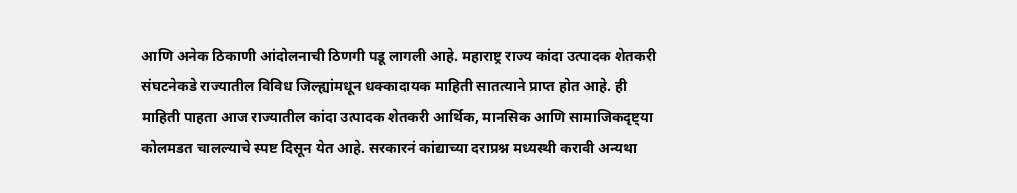आणि अनेक ठिकाणी आंदोलनाची ठिणगी पडू लागली आहे. महाराष्ट्र राज्य कांदा उत्पादक शेतकरी संघटनेकडे राज्यातील विविध जिल्ह्यांमधून धक्कादायक माहिती सातत्याने प्राप्त होत आहे. ही माहिती पाहता आज राज्यातील कांदा उत्पादक शेतकरी आर्थिक, मानसिक आणि सामाजिकदृष्ट्या कोलमडत चालल्याचे स्पष्ट दिसून येत आहे. सरकारनं कांद्याच्या दराप्रश्न मध्यस्थी करावी अन्यथा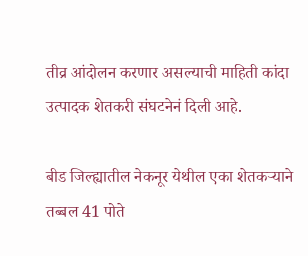तीव्र आंदोलन करणार असल्याची माहिती कांदा उत्पादक शेतकरी संघटनेनं दिली आहे.

बीड जिल्ह्यातील नेकनूर येथील एका शेतकऱ्याने तब्बल 41 पोते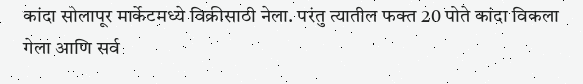कांदा सोलापूर मार्केटमध्ये विक्रीसाठी नेला. परंतु त्यातील फक्त 20 पोते कांदा विकला गेला आणि सर्व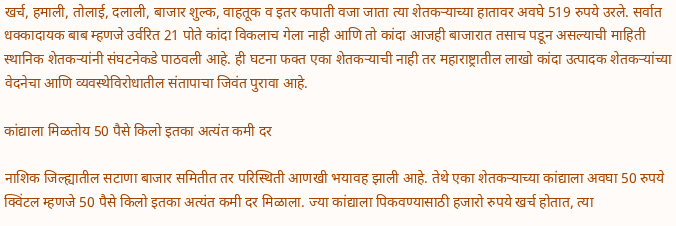खर्च, हमाली, तोलाई, दलाली, बाजार शुल्क, वाहतूक व इतर कपाती वजा जाता त्या शेतकऱ्याच्या हातावर अवघे 519 रुपये उरले. सर्वात धक्कादायक बाब म्हणजे उर्वरित 21 पोते कांदा विकलाच गेला नाही आणि तो कांदा आजही बाजारात तसाच पडून असल्याची माहिती स्थानिक शेतकऱ्यांनी संघटनेकडे पाठवली आहे. ही घटना फक्त एका शेतकऱ्याची नाही तर महाराष्ट्रातील लाखो कांदा उत्पादक शेतकऱ्यांच्या वेदनेचा आणि व्यवस्थेविरोधातील संतापाचा जिवंत पुरावा आहे.

कांद्याला मिळतोय 50 पैसे किलो इतका अत्यंत कमी दर

नाशिक जिल्ह्यातील सटाणा बाजार समितीत तर परिस्थिती आणखी भयावह झाली आहे. तेथे एका शेतकऱ्याच्या कांद्याला अवघा 50 रुपये क्विंटल म्हणजे 50 पैसे किलो इतका अत्यंत कमी दर मिळाला. ज्या कांद्याला पिकवण्यासाठी हजारो रुपये खर्च होतात, त्या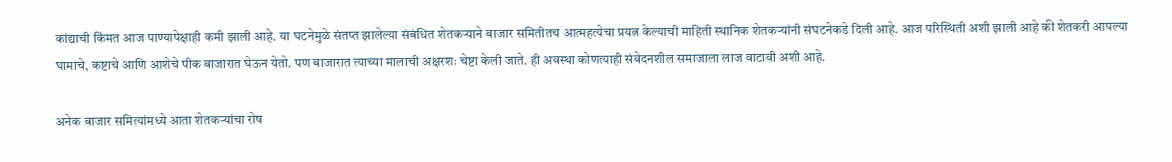कांद्याची किंमत आज पाण्यापेक्षाही कमी झाली आहे. या घटनेमुळे संतप्त झालेल्या संबंधित शेतकऱ्याने बाजार समितीतच आत्महत्येचा प्रयत्न केल्याची माहिती स्थानिक शेतकऱ्यांनी संघटनेकडे दिली आहे. आज परिस्थिती अशी झाली आहे की शेतकरी आपल्या घामाचे, कष्टाचे आणि आशेचे पीक बाजारात घेऊन येतो. पण बाजारात त्याच्या मालाची अक्षरशः चेष्टा केली जाते. ही अवस्था कोणत्याही संवेदनशील समाजाला लाज वाटावी अशी आहे.

अनेक बाजार समित्यांमध्ये आता शेतकऱ्यांचा रोष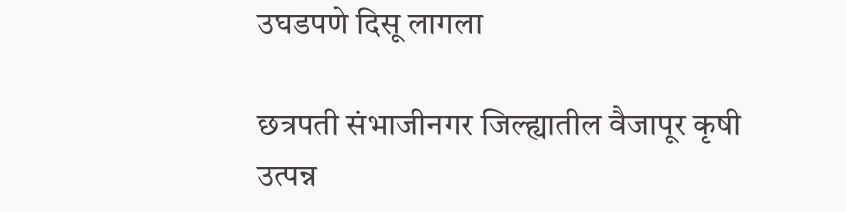उघडपणे दिसू लागला

छत्रपती संभाजीनगर जिल्ह्यातील वैजापूर कृषी उत्पन्न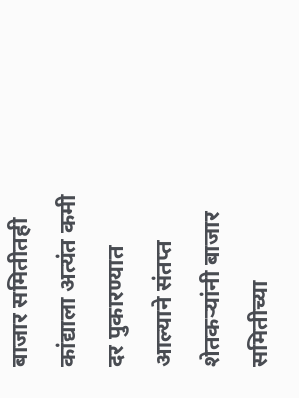बाजार समितीतही कांद्याला अत्यंत कमी दर पुकारण्यात आल्याने संतप्त शेतकऱ्यांनी बाजार समितीच्या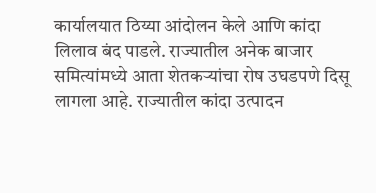कार्यालयात ठिय्या आंदोलन केले आणि कांदा लिलाव बंद पाडले. राज्यातील अनेक बाजार समित्यांमध्ये आता शेतकऱ्यांचा रोष उघडपणे दिसू लागला आहे. राज्यातील कांदा उत्पादन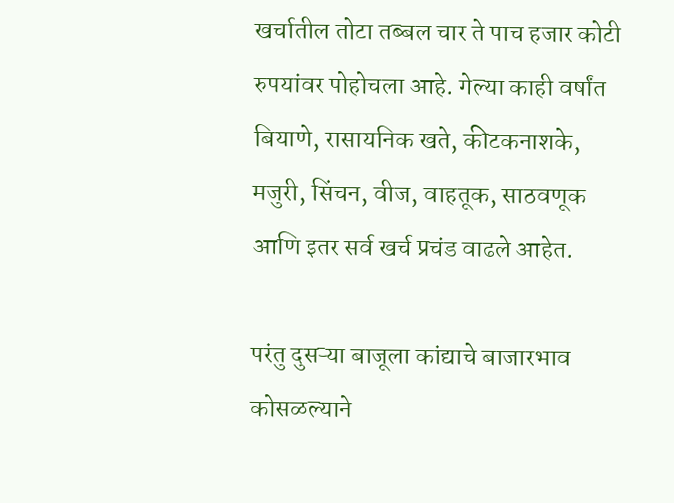खर्चातील तोटा तब्बल चार ते पाच हजार कोटी रुपयांवर पोहोचला आहे. गेल्या काही वर्षांत बियाणे, रासायनिक खते, कीटकनाशके, मजुरी, सिंचन, वीज, वाहतूक, साठवणूक आणि इतर सर्व खर्च प्रचंड वाढले आहेत.

परंतु दुसऱ्या बाजूला कांद्याचे बाजारभाव कोसळल्याने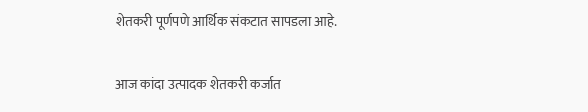शेतकरी पूर्णपणे आर्थिक संकटात सापडला आहे.

आज कांदा उत्पादक शेतकरी कर्जात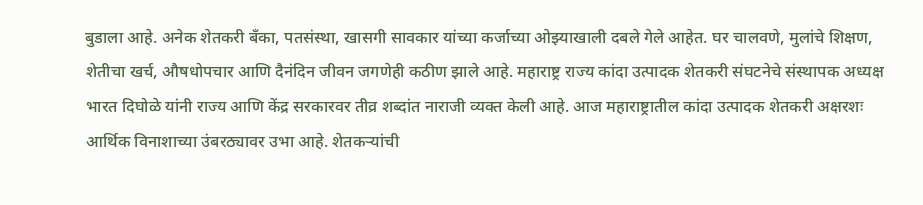बुडाला आहे. अनेक शेतकरी बँका, पतसंस्था, खासगी सावकार यांच्या कर्जाच्या ओझ्याखाली दबले गेले आहेत. घर चालवणे, मुलांचे शिक्षण, शेतीचा खर्च, औषधोपचार आणि दैनंदिन जीवन जगणेही कठीण झाले आहे. महाराष्ट्र राज्य कांदा उत्पादक शेतकरी संघटनेचे संस्थापक अध्यक्ष भारत दिघोळे यांनी राज्य आणि केंद्र सरकारवर तीव्र शब्दांत नाराजी व्यक्त केली आहे. आज महाराष्ट्रातील कांदा उत्पादक शेतकरी अक्षरशः आर्थिक विनाशाच्या उंबरठ्यावर उभा आहे. शेतकऱ्यांची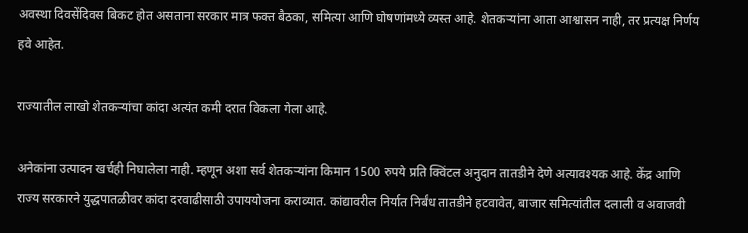अवस्था दिवसेंदिवस बिकट होत असताना सरकार मात्र फक्त बैठका, समित्या आणि घोषणांमध्ये व्यस्त आहे. शेतकऱ्यांना आता आश्वासन नाही, तर प्रत्यक्ष निर्णय हवे आहेत.

राज्यातील लाखो शेतकऱ्यांचा कांदा अत्यंत कमी दरात विकला गेला आहे.

अनेकांना उत्पादन खर्चही निघालेला नाही. म्हणून अशा सर्व शेतकऱ्यांना किमान 1500 रुपये प्रति क्विंटल अनुदान तातडीने देणे अत्यावश्यक आहे. केंद्र आणि राज्य सरकारने युद्धपातळीवर कांदा दरवाढीसाठी उपाययोजना कराव्यात. कांद्यावरील निर्यात निर्बंध तातडीने हटवावेत, बाजार समित्यांतील दलाली व अवाजवी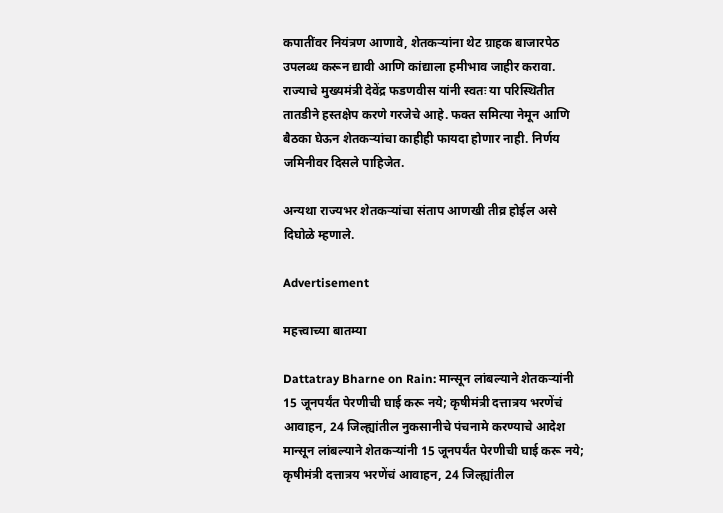कपातींवर नियंत्रण आणावे, शेतकऱ्यांना थेट ग्राहक बाजारपेठ उपलब्ध करून द्यावी आणि कांद्याला हमीभाव जाहीर करावा. राज्याचे मुख्यमंत्री देवेंद्र फडणवीस यांनी स्वतः या परिस्थितीत तातडीने हस्तक्षेप करणे गरजेचे आहे. फक्त समित्या नेमून आणि बैठका घेऊन शेतकऱ्यांचा काहीही फायदा होणार नाही. निर्णय जमिनीवर दिसले पाहिजेत.

अन्यथा राज्यभर शेतकऱ्यांचा संताप आणखी तीव्र होईल असे दिघोळे म्हणाले.

Advertisement

महत्त्वाच्या बातम्या

Dattatray Bharne on Rain: मान्सून लांबल्याने शेतकऱ्यांनी 15 जूनपर्यंत पेरणीची घाई करू नये; कृषीमंत्री दत्तात्रय भरणेंचं आवाहन, 24 जिल्ह्यांतील नुकसानीचे पंचनामे करण्याचे आदेश
मान्सून लांबल्याने शेतकऱ्यांनी 15 जूनपर्यंत पेरणीची घाई करू नये; कृषीमंत्री दत्तात्रय भरणेंचं आवाहन, 24 जिल्ह्यांतील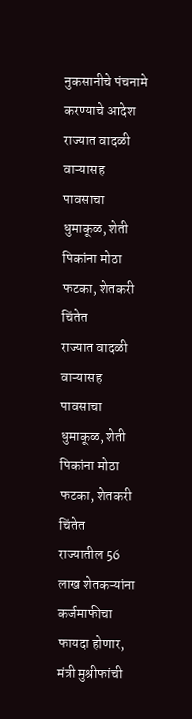नुकसानीचे पंचनामे करण्याचे आदेश
राज्यात वादळी वाऱ्यासह पावसाचा धुमाकूळ, शेती पिकांना मोठा फटका, शेतकरी चिंतेत
राज्यात वादळी वाऱ्यासह पावसाचा धुमाकूळ, शेती पिकांना मोठा फटका, शेतकरी चिंतेत
राज्यातील 56 लाख शेतकऱ्यांना कर्जमाफीचा फायदा होणार, मंत्री मुश्रीफांची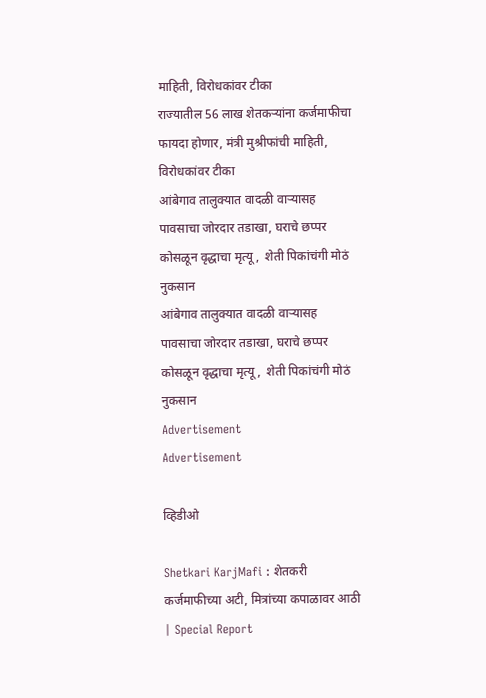माहिती, विरोधकांवर टीका
राज्यातील 56 लाख शेतकऱ्यांना कर्जमाफीचा फायदा होणार, मंत्री मुश्रीफांची माहिती, विरोधकांवर टीका
आंबेगाव तालुक्यात वादळी वाऱ्यासह पावसाचा जोरदार तडाखा, घराचे छप्पर कोसळून वृद्धाचा मृत्यू,  शेती पिकांचंगी मोठं नुकसान
आंबेगाव तालुक्यात वादळी वाऱ्यासह पावसाचा जोरदार तडाखा, घराचे छप्पर कोसळून वृद्धाचा मृत्यू,  शेती पिकांचंगी मोठं नुकसान
Advertisement
Advertisement

व्हिडीओ

Shetkari KarjMafi : शेतकरी कर्जमाफीच्या अटी, मित्रांच्या कपाळावर आठी | Special Report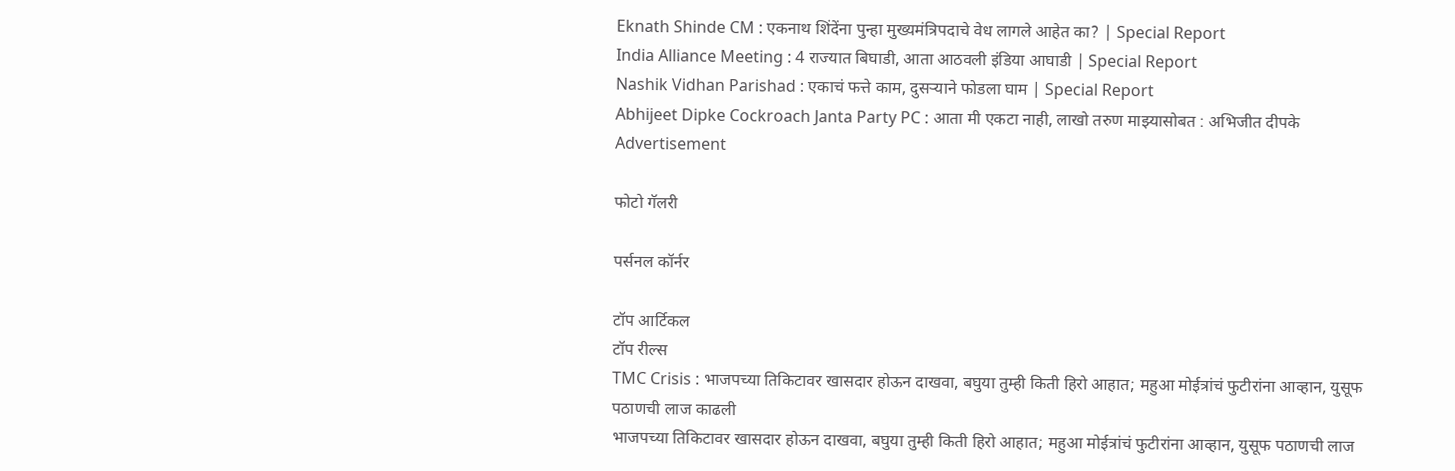Eknath Shinde CM : एकनाथ शिंदेंना पुन्हा मुख्यमंत्रिपदाचे वेध लागले आहेत का? | Special Report
India Alliance Meeting : 4 राज्यात बिघाडी, आता आठवली इंडिया आघाडी | Special Report
Nashik Vidhan Parishad : एकाचं फत्ते काम, दुसऱ्याने फोडला घाम | Special Report
Abhijeet Dipke Cockroach Janta Party PC : आता मी एकटा नाही, लाखो तरुण माझ्यासोबत : अभिजीत दीपके
Advertisement

फोटो गॅलरी

पर्सनल कॉर्नर

टॉप आर्टिकल
टॉप रील्स
TMC Crisis : भाजपच्या तिकिटावर खासदार होऊन दाखवा, बघुया तुम्ही किती हिरो आहात; महुआ मोईत्रांचं फुटीरांना आव्हान, युसूफ पठाणची लाज काढली
भाजपच्या तिकिटावर खासदार होऊन दाखवा, बघुया तुम्ही किती हिरो आहात; महुआ मोईत्रांचं फुटीरांना आव्हान, युसूफ पठाणची लाज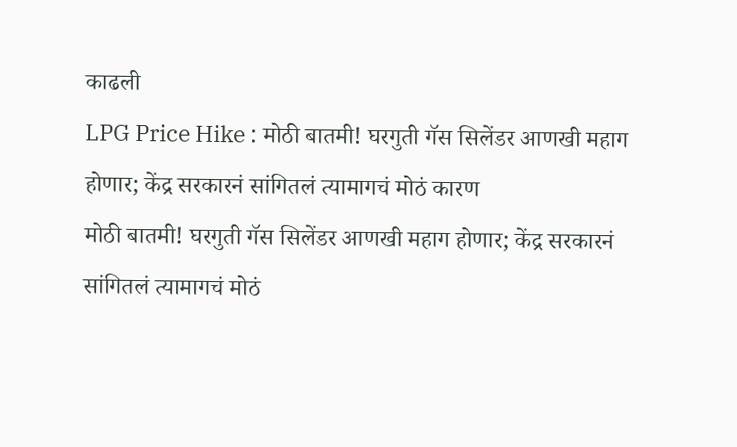काढली
LPG Price Hike : मोठी बातमी! घरगुती गॅस सिलेंडर आणखी महाग होणार; केंद्र सरकारनं सांगितलं त्यामागचं मोठं कारण
मोठी बातमी! घरगुती गॅस सिलेंडर आणखी महाग होणार; केंद्र सरकारनं सांगितलं त्यामागचं मोठं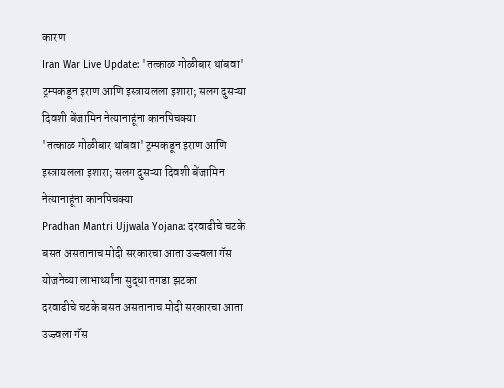कारण
Iran War Live Update: 'तत्काळ गोळीबार थांबवा' ट्रम्पकडून इराण आणि इस्त्रायलला इशारा; सलग दुसऱ्या दिवशी बेंजामिन नेत्यानाहूंना कानपिचक्या
'तत्काळ गोळीबार थांबवा' ट्रम्पकडून इराण आणि इस्त्रायलला इशारा; सलग दुसऱ्या दिवशी बेंजामिन नेत्यानाहूंना कानपिचक्या
Pradhan Mantri Ujjwala Yojana: दरवाढीचे चटके बसत असतानाच मोदी सरकारचा आता उज्ज्वला गॅस योजनेच्या लाभार्थ्यांना सुद्धा तगडा झटका
दरवाढीचे चटके बसत असतानाच मोदी सरकारचा आता उज्ज्वला गॅस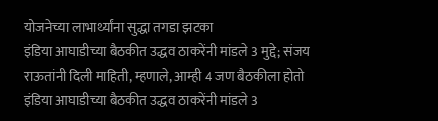योजनेच्या लाभार्थ्यांना सुद्धा तगडा झटका
इंडिया आघाडीच्या बैठकीत उद्धव ठाकरेंनी मांडले 3 मुद्दे; संजय राऊतांनी दिली माहिती, म्हणाले, आम्ही 4 जण बैठकीला होतो
इंडिया आघाडीच्या बैठकीत उद्धव ठाकरेंनी मांडले 3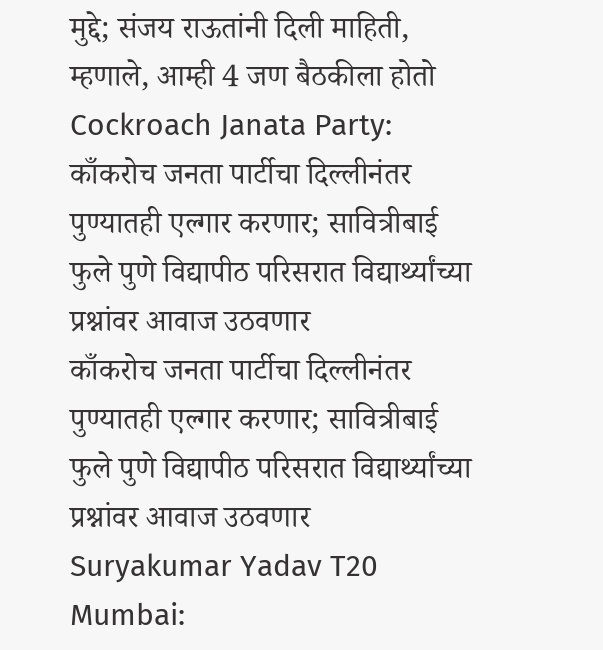मुद्दे; संजय राऊतांनी दिली माहिती, म्हणाले, आम्ही 4 जण बैठकीला होतो
Cockroach Janata Party: काँकरोच जनता पार्टीचा दिल्लीनंतर पुण्यातही एल्गार करणार; सावित्रीबाई फुले पुणे विद्यापीठ परिसरात विद्यार्थ्यांच्या प्रश्नांवर आवाज उठवणार
काँकरोच जनता पार्टीचा दिल्लीनंतर पुण्यातही एल्गार करणार; सावित्रीबाई फुले पुणे विद्यापीठ परिसरात विद्यार्थ्यांच्या प्रश्नांवर आवाज उठवणार
Suryakumar Yadav T20 Mumbai: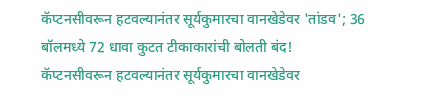कॅप्टनसीवरून हटवल्यानंतर सूर्यकुमारचा वानखेडेवर 'तांडव'; 36 बॉलमध्ये 72 धावा कुटत टीकाकारांची बोलती बंद!
कॅप्टनसीवरून हटवल्यानंतर सूर्यकुमारचा वानखेडेवर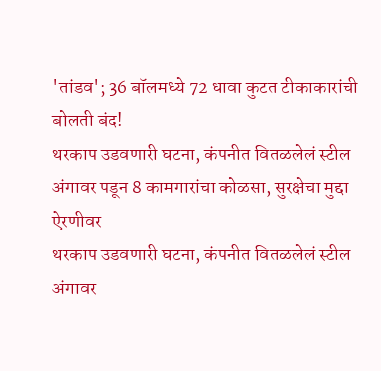'तांडव'; 36 बॉलमध्ये 72 धावा कुटत टीकाकारांची बोलती बंद!
थरकाप उडवणारी घटना, कंपनीत वितळलेलं स्टील अंगावर पडून 8 कामगारांचा कोळसा, सुरक्षेचा मुद्दा ऐरणीवर
थरकाप उडवणारी घटना, कंपनीत वितळलेलं स्टील अंगावर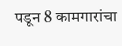पडून 8 कामगारांचा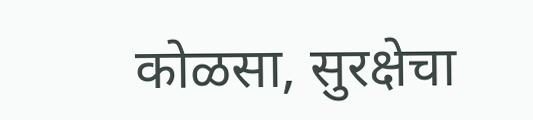कोळसा, सुरक्षेचा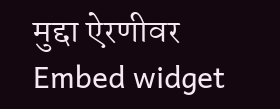मुद्दा ऐरणीवर
Embed widget